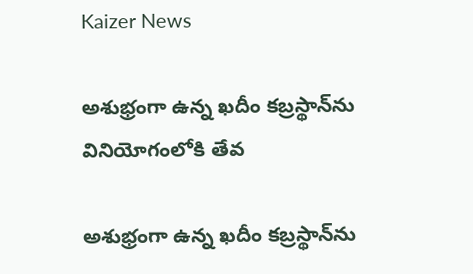Kaizer News

అశుభ్రంగా ఉన్న ఖదీం కబ్రస్థాన్‌ను వినియోగంలోకి తేవ

అశుభ్రంగా ఉన్న ఖదీం కబ్రస్థాన్‌ను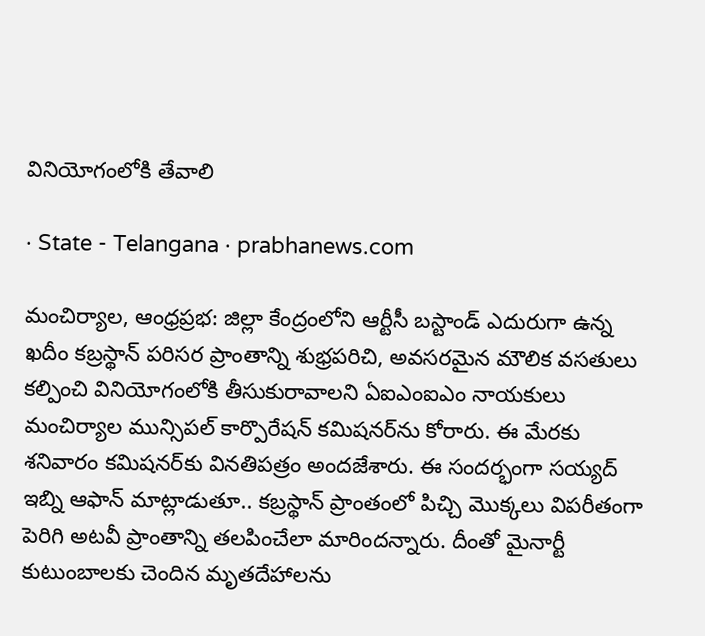వినియోగంలోకి తేవాలి

· State - Telangana · prabhanews.com

మంచిర్యాల, ఆంధ్రప్రభ: జిల్లా కేంద్రంలోని ఆర్టీసీ బస్టాండ్ ఎదురుగా ఉన్న ఖదీం కబ్రస్థాన్ పరిసర ప్రాంతాన్ని శుభ్రపరిచి, అవసరమైన మౌలిక వసతులు కల్పించి వినియోగంలోకి తీసుకురావాలని ఏఐఎంఐఎం నాయకులు మంచిర్యాల మున్సిపల్ కార్పొరేషన్ కమిషనర్‌ను కోరారు. ఈ మేరకు శనివారం కమిషనర్‌కు వినతిపత్రం అందజేశారు. ఈ సందర్భంగా సయ్యద్ ఇబ్ని ఆఫాన్ మాట్లాడుతూ.. కబ్రస్థాన్ ప్రాంతంలో పిచ్చి మొక్కలు విపరీతంగా పెరిగి అటవీ ప్రాంతాన్ని తలపించేలా మారిందన్నారు. దీంతో మైనార్టీ కుటుంబాలకు చెందిన మృతదేహాలను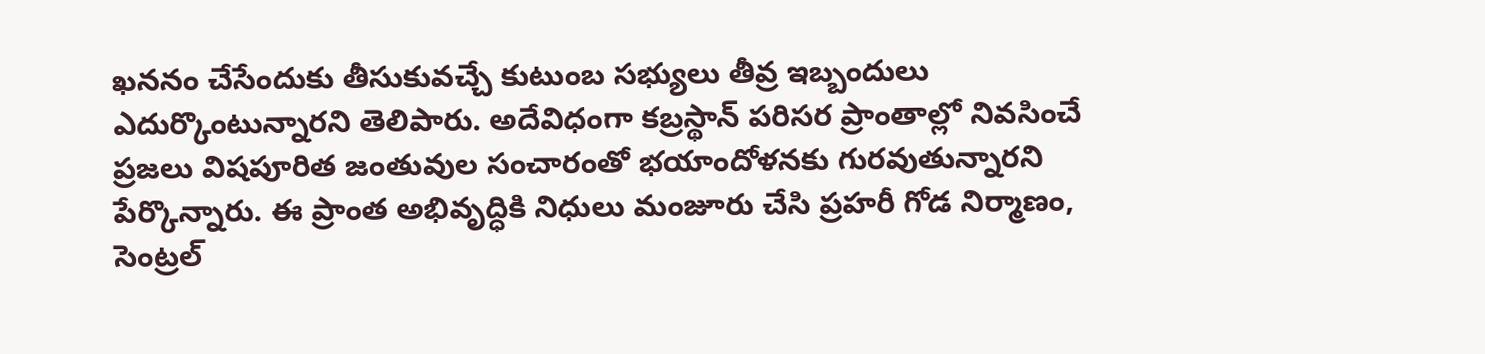ఖననం చేసేందుకు తీసుకువచ్చే కుటుంబ సభ్యులు తీవ్ర ఇబ్బందులు ఎదుర్కొంటున్నారని తెలిపారు. అదేవిధంగా కబ్రస్థాన్ పరిసర ప్రాంతాల్లో నివసించే ప్రజలు విషపూరిత జంతువుల సంచారంతో భయాందోళనకు గురవుతున్నారని పేర్కొన్నారు. ఈ ప్రాంత అభివృద్ధికి నిధులు మంజూరు చేసి ప్రహరీ గోడ నిర్మాణం, సెంట్రల్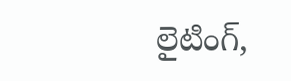లైటింగ్,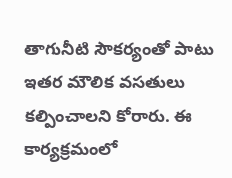తాగునీటి సౌకర్యంతో పాటు ఇతర మౌలిక వసతులు కల్పించాలని కోరారు. ఈ కార్యక్రమంలో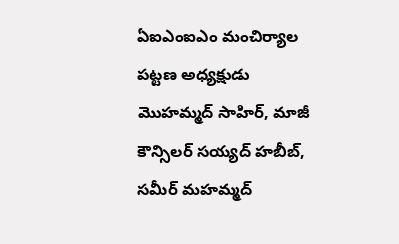ఏఐఎంఐఎం మంచిర్యాల పట్టణ అధ్యక్షుడు మొహమ్మద్ సాహిర్, మాజీ కౌన్సిలర్ సయ్యద్ హబీబ్, సమీర్ మహమ్మద్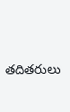తదితరులు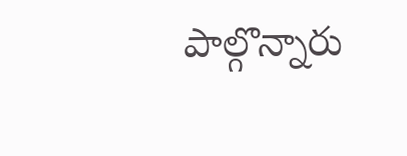పాల్గొన్నారు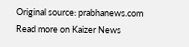Original source: prabhanews.com
Read more on Kaizer News